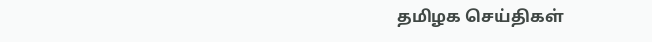தமிழக செய்திகள்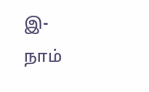இ-நாம்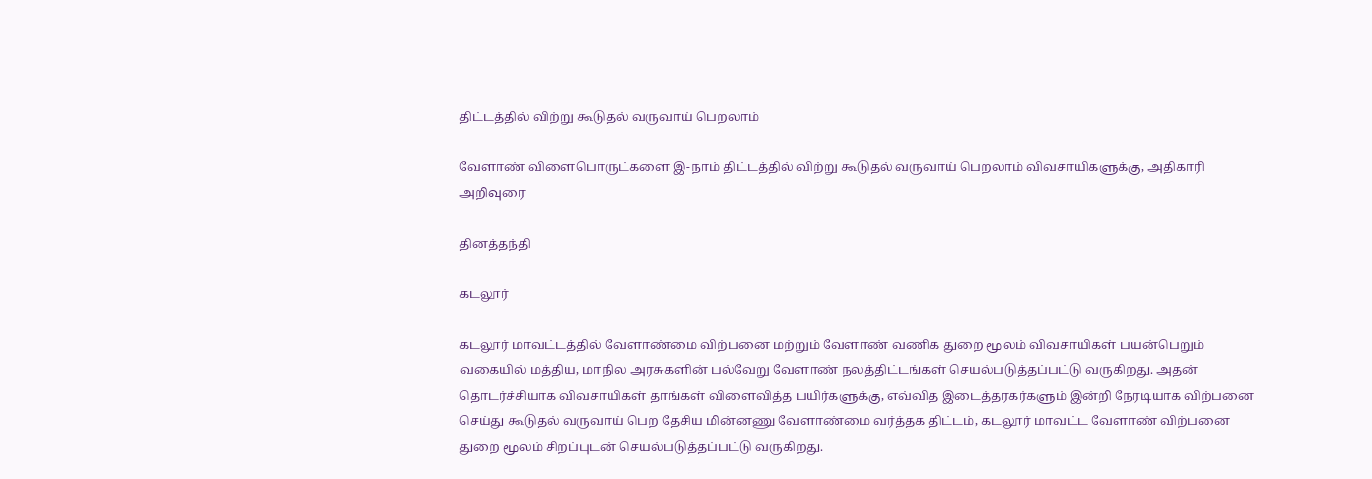திட்டத்தில் விற்று கூடுதல் வருவாய் பெறலாம்

வேளாண் விளைபொருட்களை இ-நாம் திட்டத்தில் விற்று கூடுதல் வருவாய் பெறலாம் விவசாயிகளுக்கு, அதிகாரி அறிவுரை

தினத்தந்தி

கடலூர்

கடலூர் மாவட்டத்தில் வேளாண்மை விற்பனை மற்றும் வேளாண் வணிக துறை மூலம் விவசாயிகள் பயன்பெறும் வகையில் மத்திய, மாநில அரசுகளின் பல்வேறு வேளாண் நலத்திட்டங்கள் செயல்படுத்தப்பட்டு வருகிறது. அதன் தொடர்ச்சியாக விவசாயிகள் தாங்கள் விளைவித்த பயிர்களுக்கு, எவ்வித இடைத்தரகர்களும் இன்றி நேரடியாக விற்பனை செய்து கூடுதல் வருவாய் பெற தேசிய மின்னணு வேளாண்மை வர்த்தக திட்டம், கடலூர் மாவட்ட வேளாண் விற்பனை துறை மூலம் சிறப்புடன் செயல்படுத்தப்பட்டு வருகிறது.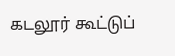கடலூர் கூட்டுப்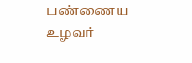பண்ணைய உழவர்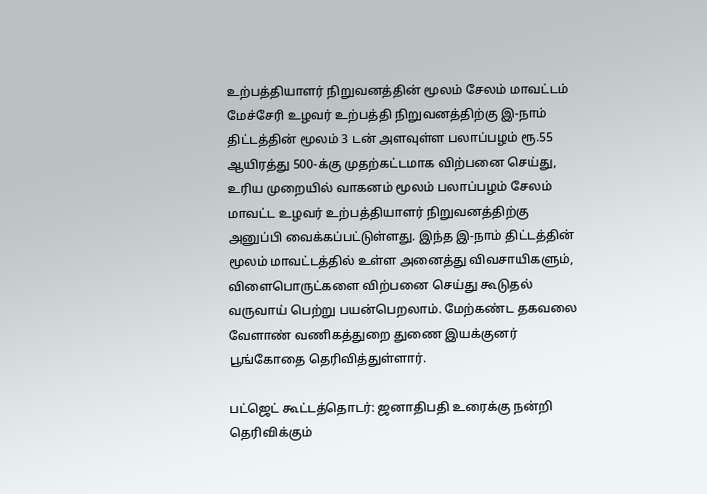உற்பத்தியாளர் நிறுவனத்தின் மூலம் சேலம் மாவட்டம் மேச்சேரி உழவர் உற்பத்தி நிறுவனத்திற்கு இ-நாம் திட்டத்தின் மூலம் 3 டன் அளவுள்ள பலாப்பழம் ரூ.55 ஆயிரத்து 500-க்கு முதற்கட்டமாக விற்பனை செய்து, உரிய முறையில் வாகனம் மூலம் பலாப்பழம் சேலம் மாவட்ட உழவர் உற்பத்தியாளர் நிறுவனத்திற்கு அனுப்பி வைக்கப்பட்டுள்ளது. இந்த இ-நாம் திட்டத்தின் மூலம் மாவட்டத்தில் உள்ள அனைத்து விவசாயிகளும், விளைபொருட்களை விற்பனை செய்து கூடுதல் வருவாய் பெற்று பயன்பெறலாம். மேற்கண்ட தகவலை வேளாண் வணிகத்துறை துணை இயக்குனர் பூங்கோதை தெரிவித்துள்ளார்.

பட்ஜெட் கூட்டத்தொடர்: ஜனாதிபதி உரைக்கு நன்றி தெரிவிக்கும்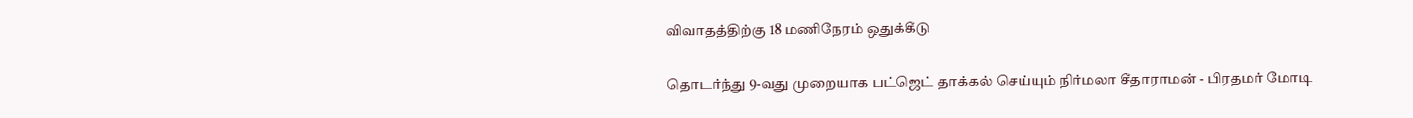விவாதத்திற்கு 18 மணிநேரம் ஒதுக்கீடு

தொடர்ந்து 9-வது முறையாக பட்ஜெட் தாக்கல் செய்யும் நிர்மலா சீதாராமன் - பிரதமர் மோடி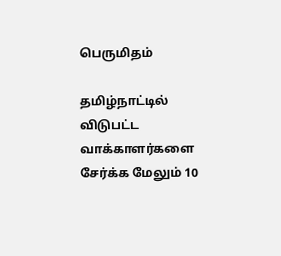பெருமிதம்

தமிழ்நாட்டில் விடுபட்ட வாக்காளர்களை சேர்க்க மேலும் 10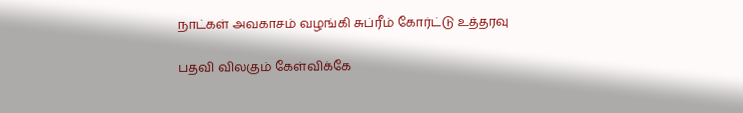நாட்கள் அவகாசம் வழங்கி சுப்ரீம் கோர்ட்டு உத்தரவு

பதவி விலகும் கேள்விக்கே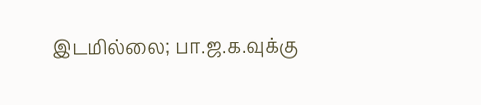இடமில்லை; பா.ஜ.க.வுக்கு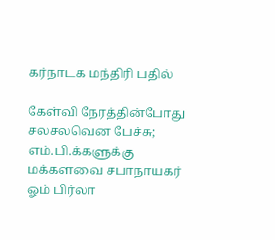கர்நாடக மந்திரி பதில்

கேள்வி நேரத்தின்போது சலசலவென பேச்சு; எம்.பி.க்களுக்கு மக்களவை சபாநாயகர் ஓம் பிர்லா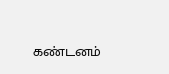கண்டனம்